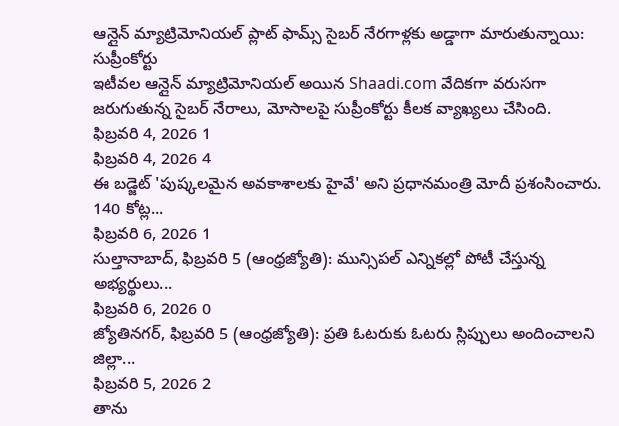ఆన్లైన్ మ్యాట్రిమోనియల్ ప్లాట్ ఫామ్స్ సైబర్ నేరగాళ్లకు అడ్డాగా మారుతున్నాయి: సుప్రీంకోర్టు
ఇటీవల ఆన్లైన్ మ్యాట్రిమోనియల్ అయిన Shaadi.com వేదికగా వరుసగా జరుగుతున్న సైబర్ నేరాలు, మోసాలపై సుప్రీంకోర్టు కీలక వ్యాఖ్యలు చేసింది.
ఫిబ్రవరి 4, 2026 1
ఫిబ్రవరి 4, 2026 4
ఈ బడ్జెట్ 'పుష్కలమైన అవకాశాలకు హైవే' అని ప్రధానమంత్రి మోదీ ప్రశంసించారు. 140 కోట్ల...
ఫిబ్రవరి 6, 2026 1
సుల్తానాబాద్, ఫిబ్రవరి 5 (ఆంధ్రజ్యోతి): మున్సిపల్ ఎన్నికల్లో పోటీ చేస్తున్న అభ్యర్థులు...
ఫిబ్రవరి 6, 2026 0
జ్యోతినగర్, ఫిబ్రవరి 5 (ఆంధ్రజ్యోతి): ప్రతి ఓటరుకు ఓటరు స్లిప్పులు అందించాలని జిల్లా...
ఫిబ్రవరి 5, 2026 2
తాను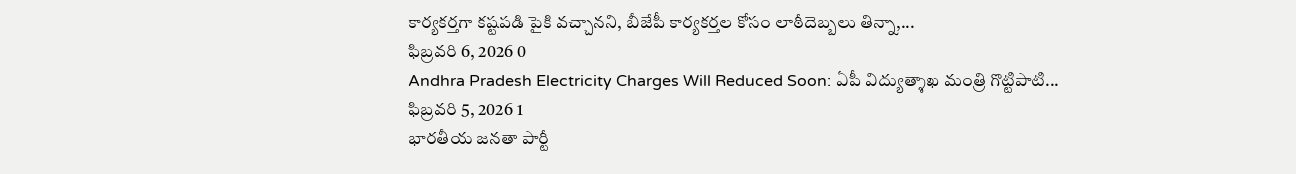కార్యకర్తగా కష్టపడి పైకి వచ్చానని, బీజేపీ కార్యకర్తల కోసం లాఠీదెబ్బలు తిన్నా,...
ఫిబ్రవరి 6, 2026 0
Andhra Pradesh Electricity Charges Will Reduced Soon: ఏపీ విద్యుత్శాఖ మంత్రి గొట్టిపాటి...
ఫిబ్రవరి 5, 2026 1
భారతీయ జనతా పార్టీ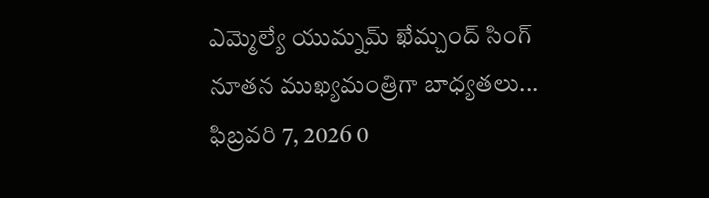ఎమ్మెల్యే యుమ్నమ్ ఖేమ్చంద్ సింగ్ నూతన ముఖ్యమంత్రిగా బాధ్యతలు...
ఫిబ్రవరి 7, 2026 0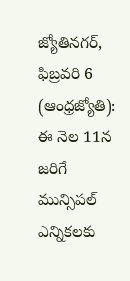జ్యోతినగర్, ఫిబ్రవరి 6 (ఆంధ్రజ్యోతి): ఈ నెల 11న జరిగే మున్సిపల్ ఎన్నికలకు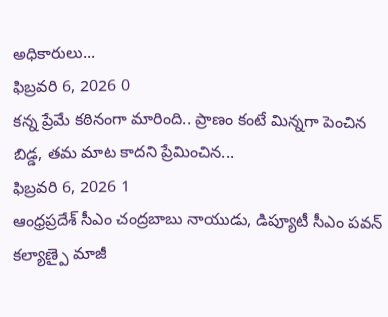అధికారులు...
ఫిబ్రవరి 6, 2026 0
కన్న ప్రేమే కఠినంగా మారింది.. ప్రాణం కంటే మిన్నగా పెంచిన బిడ్డ, తమ మాట కాదని ప్రేమించిన...
ఫిబ్రవరి 6, 2026 1
ఆంధ్రప్రదేశ్ సీఎం చంద్రబాబు నాయుడు, డిప్యూటీ సీఎం పవన్ కల్యాణ్పై మాజీ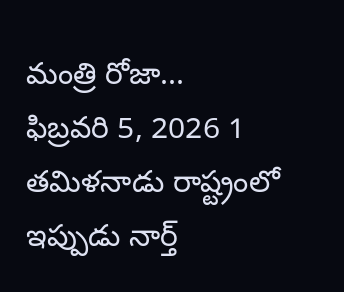మంత్రి రోజా...
ఫిబ్రవరి 5, 2026 1
తమిళనాడు రాష్ట్రంలో ఇప్పుడు నార్త్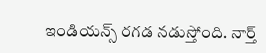ఇండియన్స్ రగడ నడుస్తోంది. నార్త్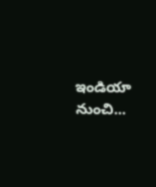ఇండియా నుంచి...